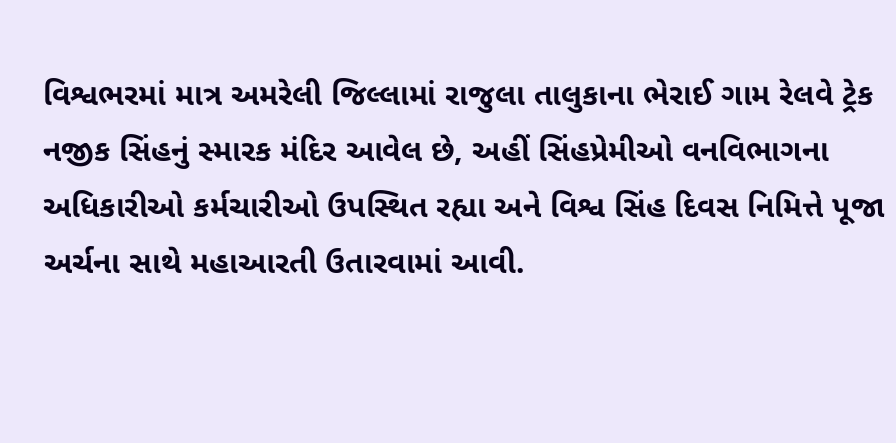વિશ્વભરમાં માત્ર અમરેલી જિલ્લામાં રાજુલા તાલુકાના ભેરાઈ ગામ રેલવે ટ્રેક નજીક સિંહનું સ્મારક મંદિર આવેલ છે, અહીં સિંહપ્રેમીઓ વનવિભાગના અધિકારીઓ કર્મચારીઓ ઉપસ્થિત રહ્યા અને વિશ્વ સિંહ દિવસ નિમિત્તે પૂજા અર્ચના સાથે મહાઆરતી ઉતારવામાં આવી.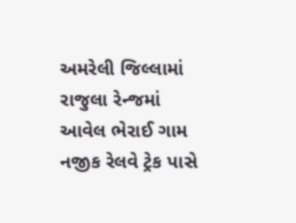અમરેલી જિલ્લામાં રાજુલા રેન્જમાં આવેલ ભેરાઈ ગામ નજીક રેલવે ટ્રેક પાસે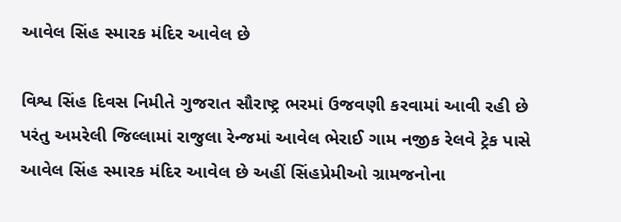આવેલ સિંહ સ્મારક મંદિર આવેલ છે

વિશ્વ સિંહ દિવસ નિમીતે ગુજરાત સૌરાષ્ટ્ર ભરમાં ઉજવણી કરવામાં આવી રહી છે પરંતુ અમરેલી જિલ્લામાં રાજુલા રેન્જમાં આવેલ ભેરાઈ ગામ નજીક રેલવે ટ્રેક પાસે આવેલ સિંહ સ્મારક મંદિર આવેલ છે અહીં સિંહપ્રેમીઓ ગ્રામજનોના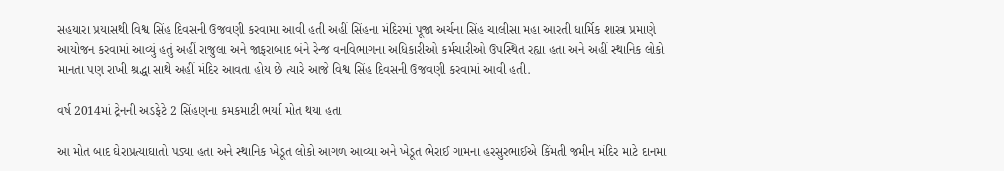સહયારા પ્રયાસથી વિશ્વ સિંહ દિવસની ઉજવણી કરવામા આવી હતી અહીં સિંહના મંદિરમાં પૂજા અર્ચના સિંહ ચાલીસા મહા આરતી ધાર્મિક શાસ્ત્ર પ્રમાણે આયોજન કરવામાં આવ્યું હતું અહીં રાજુલા અને જાફરાબાદ બંને રેન્જ વનવિભાગના અધિકારીઓ કર્મચારીઓ ઉપસ્થિત રહ્યા હતા અને અહીં સ્થાનિક લોકો માનતા પણ રાખી શ્રદ્ધા સાથે અહીં મંદિર આવતા હોય છે ત્યારે આજે વિશ્વ સિંહ દિવસની ઉજવણી કરવામાં આવી હતી.

વર્ષ 2014માં ટ્રેનની અડફેટે 2 સિંહણના કમકમાટી ભર્યા મોત થયા હતા

આ મોત બાદ ઘેરાપ્રત્યાઘાતો પડ્યા હતા અને સ્થાનિક ખેડૂત લોકો આગળ આવ્યા અને ખેડૂત ભેરાઈ ગામના હરસુરભાઈએ કિંમતી જમીન મંદિર માટે દાનમા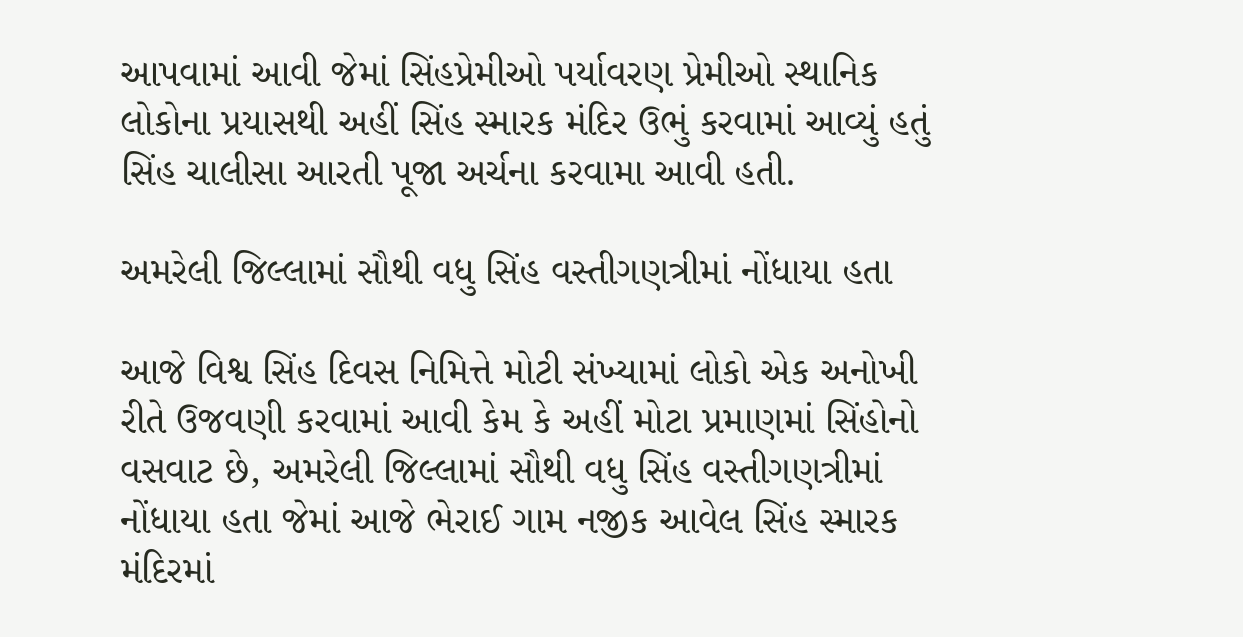આપવામાં આવી જેમાં સિંહપ્રેમીઓ પર્યાવરણ પ્રેમીઓ સ્થાનિક લોકોના પ્રયાસથી અહીં સિંહ સ્મારક મંદિર ઉભું કરવામાં આવ્યું હતું સિંહ ચાલીસા આરતી પૂજા અર્ચના કરવામા આવી હતી.

અમરેલી જિલ્લામાં સૌથી વધુ સિંહ વસ્તીગણત્રીમાં નોંધાયા હતા

આજે વિશ્વ સિંહ દિવસ નિમિત્તે મોટી સંખ્યામાં લોકો એક અનોખી રીતે ઉજવણી કરવામાં આવી કેમ કે અહીં મોટા પ્રમાણમાં સિંહોનો વસવાટ છે, અમરેલી જિલ્લામાં સૌથી વધુ સિંહ વસ્તીગણત્રીમાં નોંધાયા હતા જેમાં આજે ભેરાઈ ગામ નજીક આવેલ સિંહ સ્મારક મંદિરમાં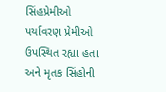સિંહપ્રેમીઓ પર્યાવરણ પ્રેમીઓ ઉપસ્થિત રહ્યા હતા અને મૃતક સિંહોની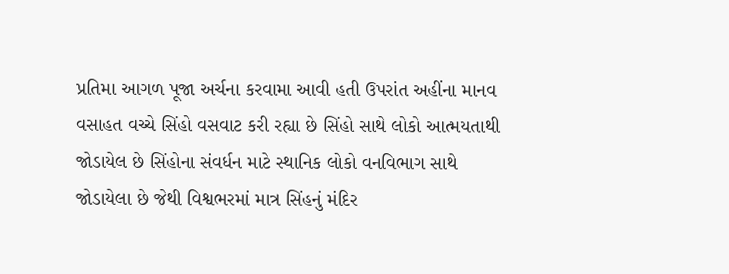પ્રતિમા આગળ પૂજા અર્ચના કરવામા આવી હતી ઉપરાંત અહીંના માનવ વસાહત વચ્ચે સિંહો વસવાટ કરી રહ્યા છે સિંહો સાથે લોકો આત્મયતાથી જોડાયેલ છે સિંહોના સંવર્ધન માટે સ્થાનિક લોકો વનવિભાગ સાથે જોડાયેલા છે જેથી વિશ્વભરમાં માત્ર સિંહનું મંદિર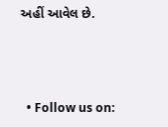અહીં આવેલ છે.



  • Follow us on: